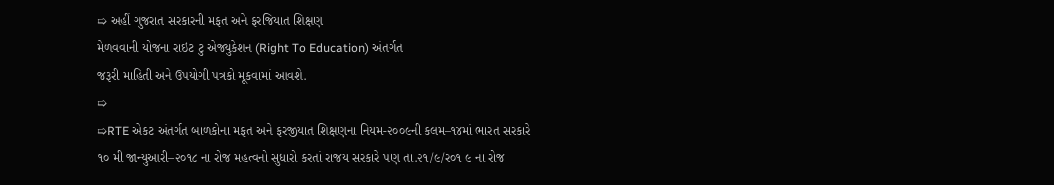➯ અહીં ગુજરાત સરકારની મફત અને ફરજિયાત શિક્ષણ
મેળવવાની યોજના રાઇટ ટુ એજ્યુકેશન (Right To Education) અંતર્ગત
જરૂરી માહિતી અને ઉપયોગી પત્રકો મૂકવામાં આવશે.
➯
➯RTE એકટ અંતર્ગત બાળકોના મફત અને ફરજીયાત શિક્ષણના નિયમ-૨૦૦૯ની કલમ–૧૪માં ભારત સરકારે ૧૦ મી જાન્યુઆરી–૨૦૧૮ ના રોજ મહત્વનો સુધારો કરતાં રાજય સરકારે પણ તા.૨૧/૯/ર૦૧ ૯ ના રોજ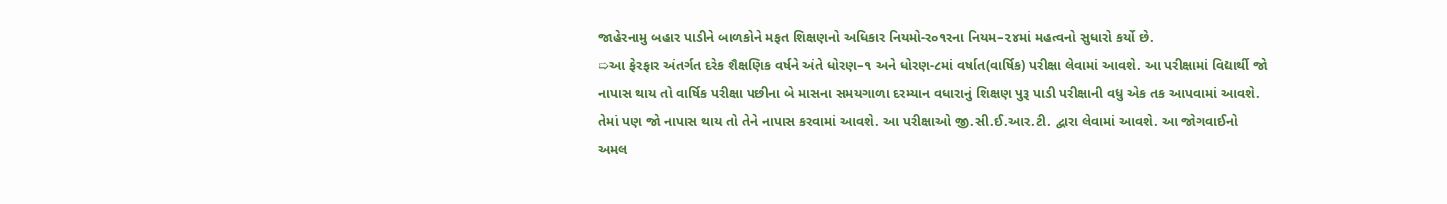જાહેરનામુ બહાર પાડીને બાળકોને મફત શિક્ષણનો અધિકાર નિયમો-ર૦૧રના નિયમ–૨૪માં મહત્વનો સુધારો કર્યો છે.
➯આ ફેરફાર અંતર્ગત દરેક શૈક્ષણિક વર્ષને અંતે ધોરણ–૧ અને ધોરણ-૮માં વર્ષાત(વાર્ષિક) પરીક્ષા લેવામાં આવશે. આ પરીક્ષામાં વિદ્યાર્થી જો નાપાસ થાય તો વાર્ષિક પરીક્ષા પછીના બે માસના સમયગાળા દરમ્યાન વધારાનું શિક્ષણ પુરૂ પાડી પરીક્ષાની વધુ એક તક આપવામાં આવશે. તેમાં પણ જો નાપાસ થાય તો તેને નાપાસ કરવામાં આવશે. આ પરીક્ષાઓ જી.સી.ઈ.આર.ટી. દ્વારા લેવામાં આવશે. આ જોગવાઈનો અમલ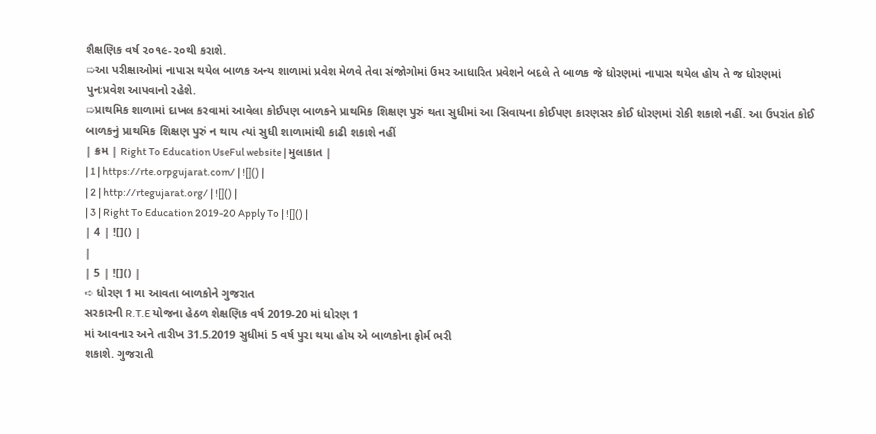શૈક્ષણિક વર્ષ ૨૦૧૯-૨૦થી કરાશે.
➯આ પરીક્ષાઓમાં નાપાસ થયેલ બાળક અન્ય શાળામાં પ્રવેશ મેળવે તેવા સંજોગોમાં ઉમર આધારિત પ્રવેશને બદલે તે બાળક જે ધોરણમાં નાપાસ થયેલ હોય તે જ ધોરણમાં પુનઃપ્રવેશ આપવાનો રહેશે.
➯પ્રાથમિક શાળામાં દાખલ કરવામાં આવેલા કોઈપણ બાળકને પ્રાથમિક શિક્ષણ પુરું થતા સુધીમાં આ સિવાયના કોઈપણ કારણસર કોઈ ધોરણમાં રોકી શકાશે નહીં. આ ઉપરાંત કોઈ બાળકનું પ્રાથમિક શિક્ષણ પુરું ન થાય ત્યાં સુધી શાળામાંથી કાઢી શકાશે નહીં
| ક્રમ | Right To Education UseFul website | મુલાકાત |
| 1 | https://rte.orpgujarat.com/ | ![]() |
| 2 | http://rtegujarat.org/ | ![]() |
| 3 | Right To Education 2019-20 Apply To | ![]() |
| 4 | ![]() |
|
| 5 | ![]() |
➪ ધોરણ 1 મા આવતા બાળકોને ગુજરાત
સરકારની R.T.E યોજના હેઠળ શેક્ષણિક વર્ષ 2019-20 માં ધોરણ 1
માં આવનાર અને તારીખ 31.5.2019 સુધીમાં 5 વર્ષ પુરા થયા હોય એ બાળકોના ફોર્મ ભરી
શકાશે. ગુજરાતી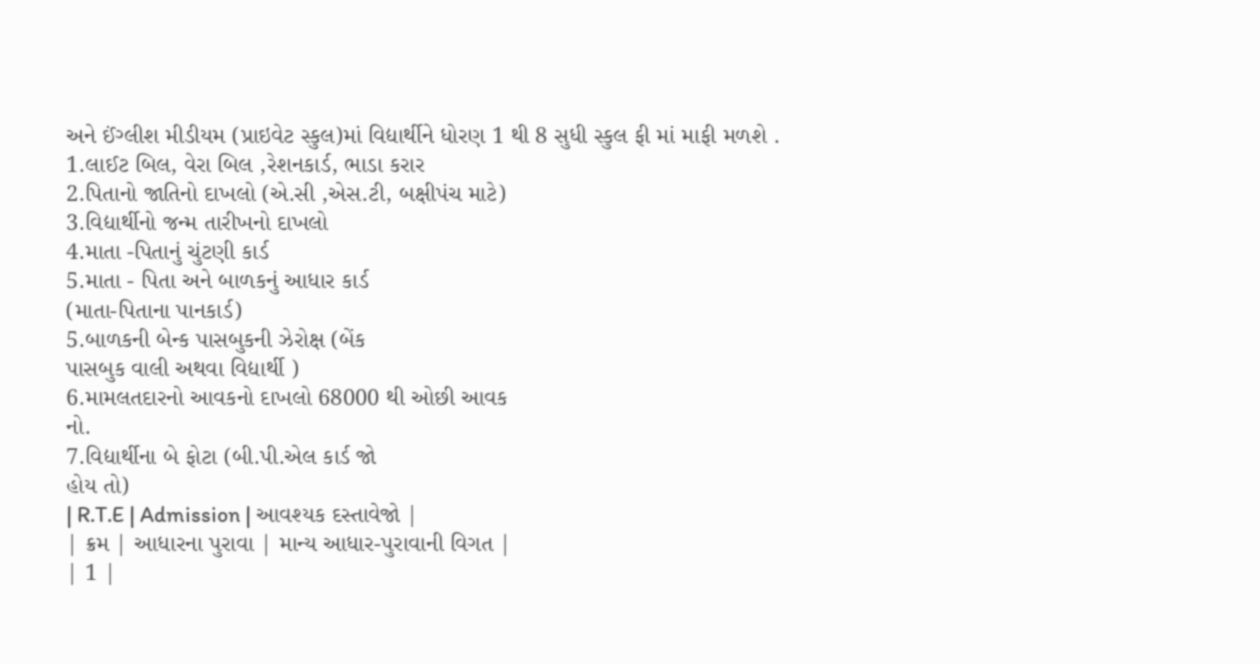અને ઈંગ્લીશ મીડીયમ (પ્રાઇવેટ સ્કુલ)માં વિદ્યાર્થીને ધોરણ 1 થી 8 સુધી સ્કુલ ફી માં માફી મળશે .
1.લાઈટ બિલ, વેરા બિલ ,રેશનકાર્ડ, ભાડા કરાર
2.પિતાનો જાતિનો દાખલો (એ.સી ,એસ.ટી, બક્ષીપંચ માટે)
3.વિદ્યાર્થીનો જન્મ તારીખનો દાખલો
4.માતા -પિતાનું ચુંટણી કાર્ડ
5.માતા - પિતા અને બાળકનું આધાર કાર્ડ
(માતા-પિતાના પાનકાર્ડ)
5.બાળકની બેન્ક પાસબુકની ઝેરોક્ષ (બેંક
પાસબુક વાલી અથવા વિદ્યાર્થી )
6.મામલતદારનો આવકનો દાખલો 68000 થી ઓછી આવક
નો.
7.વિદ્યાર્થીના બે ફોટા (બી.પી.એલ કાર્ડ જો
હોય તો)
| R.T.E | Admission | આવશ્યક દસ્તાવેજો |
| ક્રમ | આધારના પુરાવા | માન્ય આધાર-પુરાવાની વિગત |
| 1 |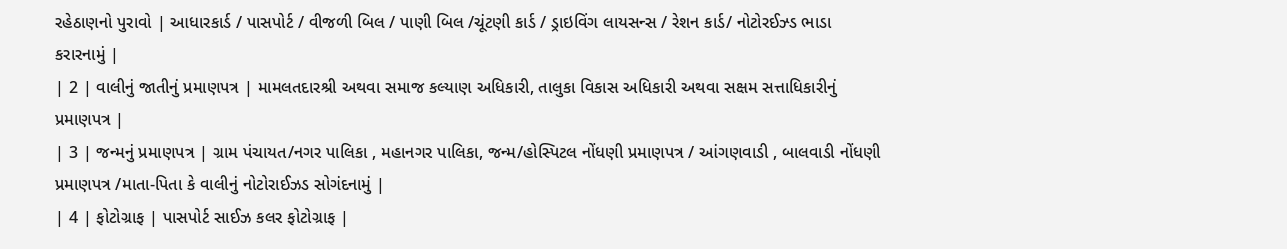રહેઠાણનો પુરાવો | આધારકાર્ડ / પાસપોર્ટ / વીજળી બિલ / પાણી બિલ /ચૂંટણી કાર્ડ / ડ્રાઇવિંગ લાયસન્સ / રેશન કાર્ડ/ નોટોરઈઝ્ડ ભાડા કરારનામું |
| 2 | વાલીનું જાતીનું પ્રમાણપત્ર | મામલતદારશ્રી અથવા સમાજ કલ્યાણ અધિકારી, તાલુકા વિકાસ અધિકારી અથવા સક્ષમ સત્તાધિકારીનું પ્રમાણપત્ર |
| 3 | જન્મનું પ્રમાણપત્ર | ગ્રામ પંચાયત/નગર પાલિકા , મહાનગર પાલિકા, જન્મ/હોસ્પિટલ નોંધણી પ્રમાણપત્ર / આંગણવાડી , બાલવાડી નોંધણી પ્રમાણપત્ર /માતા-પિતા કે વાલીનું નોટોરાઈઝડ સોગંદનામું |
| 4 | ફોટોગ્રાફ | પાસપોર્ટ સાઈઝ કલર ફોટોગ્રાફ |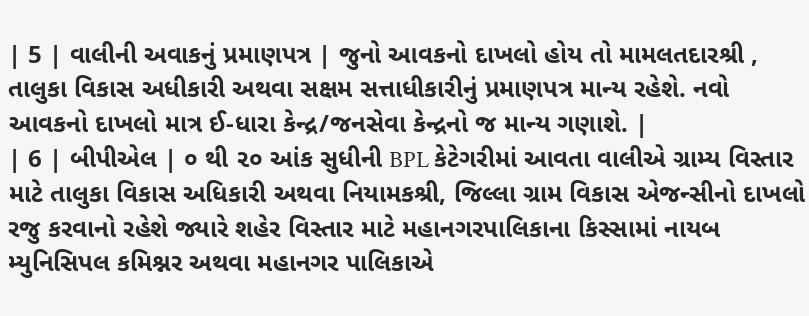| 5 | વાલીની અવાકનું પ્રમાણપત્ર | જુનો આવકનો દાખલો હોય તો મામલતદારશ્રી , તાલુકા વિકાસ અધીકારી અથવા સક્ષમ સત્તાધીકારીનું પ્રમાણપત્ર માન્ય રહેશે. નવો આવકનો દાખલો માત્ર ઈ-ધારા કેન્દ્ર/જનસેવા કેન્દ્રનો જ માન્ય ગણાશે. |
| 6 | બીપીએલ | ૦ થી ૨૦ આંક સુધીની BPL કેટેગરીમાં આવતા વાલીએ ગ્રામ્ય વિસ્તાર માટે તાલુકા વિકાસ અધિકારી અથવા નિયામકશ્રી, જિલ્લા ગ્રામ વિકાસ એજન્સીનો દાખલો રજુ કરવાનો રહેશે જ્યારે શહેર વિસ્તાર માટે મહાનગરપાલિકાના કિસ્સામાં નાયબ મ્યુનિસિપલ કમિશ્નર અથવા મહાનગર પાલિકાએ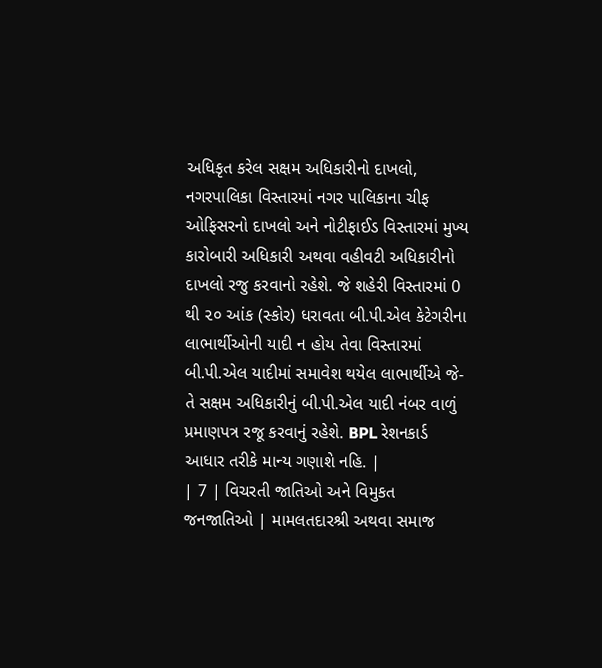અધિકૃત કરેલ સક્ષમ અધિકારીનો દાખલો, નગરપાલિકા વિસ્તારમાં નગર પાલિકાના ચીફ ઓફિસરનો દાખલો અને નોટીફાઈડ વિસ્તારમાં મુખ્ય કારોબારી અધિકારી અથવા વહીવટી અધિકારીનો દાખલો રજુ કરવાનો રહેશે. જે શહેરી વિસ્તારમાં 0 થી ૨૦ આંક (સ્કોર) ધરાવતા બી.પી.એલ કેટેગરીના લાભાર્થીઓની યાદી ન હોય તેવા વિસ્તારમાં બી.પી.એલ યાદીમાં સમાવેશ થયેલ લાભાર્થીએ જે-તે સક્ષમ અધિકારીનું બી.પી.એલ યાદી નંબર વાળું પ્રમાણપત્ર રજૂ કરવાનું રહેશે. BPL રેશનકાર્ડ આધાર તરીકે માન્ય ગણાશે નહિ. |
| 7 | વિચરતી જાતિઓ અને વિમુકત જનજાતિઓ | મામલતદારશ્રી અથવા સમાજ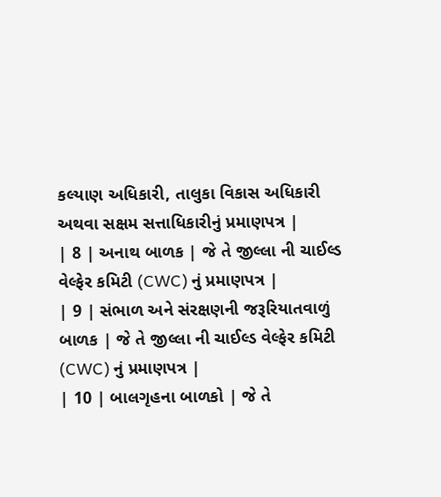કલ્યાણ અધિકારી, તાલુકા વિકાસ અધિકારી અથવા સક્ષમ સત્તાધિકારીનું પ્રમાણપત્ર |
| 8 | અનાથ બાળક | જે તે જીલ્લા ની ચાઈલ્ડ વેલ્ફેર કમિટી (CWC) નું પ્રમાણપત્ર |
| 9 | સંભાળ અને સંરક્ષણની જરૂરિયાતવાળું બાળક | જે તે જીલ્લા ની ચાઈલ્ડ વેલ્ફેર કમિટી (CWC) નું પ્રમાણપત્ર |
| 10 | બાલગૃહના બાળકો | જે તે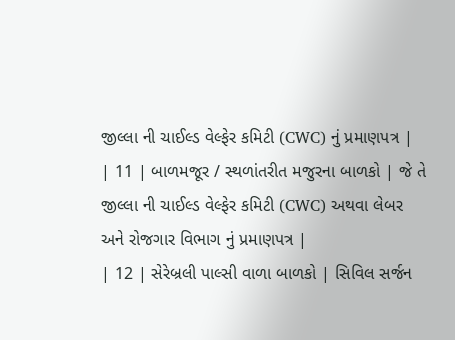જીલ્લા ની ચાઈલ્ડ વેલ્ફેર કમિટી (CWC) નું પ્રમાણપત્ર |
| 11 | બાળમજૂર / સ્થળાંતરીત મજુરના બાળકો | જે તે જીલ્લા ની ચાઈલ્ડ વેલ્ફેર કમિટી (CWC) અથવા લેબર અને રોજગાર વિભાગ નું પ્રમાણપત્ર |
| 12 | સેરેબ્રલી પાલ્સી વાળા બાળકો | સિવિલ સર્જન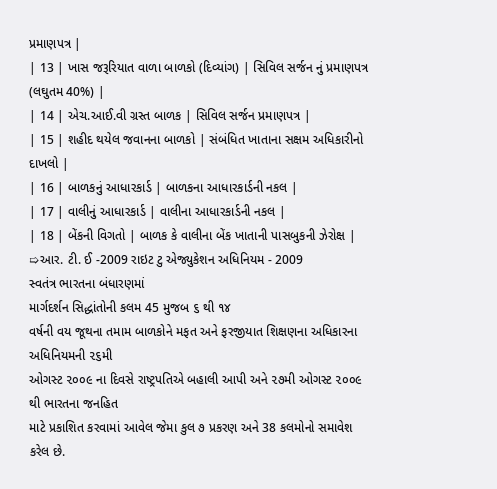પ્રમાણપત્ર |
| 13 | ખાસ જરૂરિયાત વાળા બાળકો (દિવ્યાંગ) | સિવિલ સર્જન નું પ્રમાણપત્ર (લઘુતમ 40%) |
| 14 | એચ.આઈ.વી ગ્રસ્ત બાળક | સિવિલ સર્જન પ્રમાણપત્ર |
| 15 | શહીદ થયેલ જવાનના બાળકો | સંબંધિત ખાતાના સક્ષમ અધિકારીનો દાખલો |
| 16 | બાળકનું આધારકાર્ડ | બાળકના આધારકાર્ડની નકલ |
| 17 | વાલીનું આધારકાર્ડ | વાલીના આધારકાર્ડની નકલ |
| 18 | બેંકની વિગતો | બાળક કે વાલીના બેંક ખાતાની પાસબુકની ઝેરોક્ષ |
➯આર. ટી. ઈ -2009 રાઇટ ટુ એજ્યુકેશન અધિનિયમ - 2009
સ્વતંત્ર ભારતના બંધારણમાં
માર્ગદર્શન સિદ્ધાંતોની કલમ 45 મુજબ ૬ થી ૧૪
વર્ષની વય જૂથના તમામ બાળકોને મફત અને ફરજીયાત શિક્ષણના અધિકારના અધિનિયમની ૨૬મી
ઓગસ્ટ ૨૦૦૯ ના દિવસે રાષ્ટ્રપતિએ બહાલી આપી અને ૨૭મી ઓગસ્ટ ૨૦૦૯ થી ભારતના જનહિત
માટે પ્રકાશિત કરવામાં આવેલ જેમા કુલ ૭ પ્રકરણ અને 38 કલમોનો સમાવેશ કરેલ છે.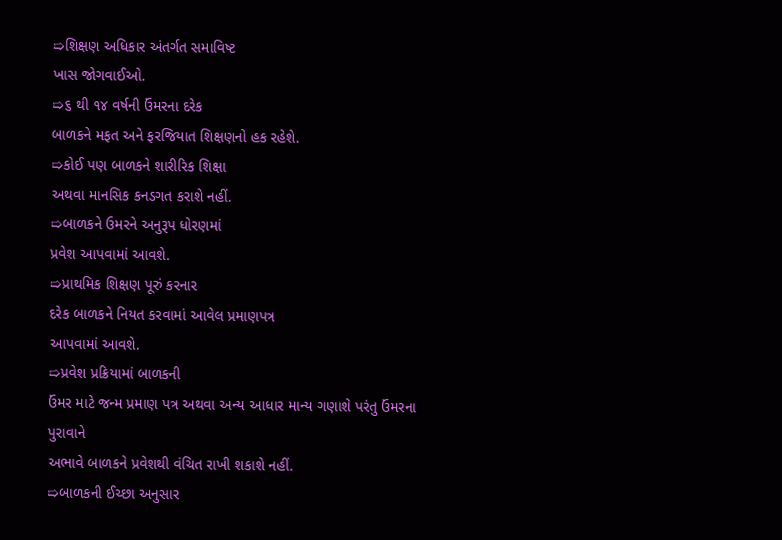➯શિક્ષણ અધિકાર અંતર્ગત સમાવિષ્ટ
ખાસ જોગવાઈઓ.
➯૬ થી ૧૪ વર્ષની ઉંમરના દરેક
બાળકને મફત અને ફરજિયાત શિક્ષણનો હક રહેશે.
➯કોઈ પણ બાળકને શારીરિક શિક્ષા
અથવા માનસિક કનડગત કરાશે નહીં.
➯બાળકને ઉમરને અનુરૂપ ધોરણમાં
પ્રવેશ આપવામાં આવશે.
➯પ્રાથમિક શિક્ષણ પૂરું કરનાર
દરેક બાળકને નિયત કરવામાં આવેલ પ્રમાણપત્ર
આપવામાં આવશે.
➯પ્રવેશ પ્રક્રિયામાં બાળકની
ઉંમર માટે જન્મ પ્રમાણ પત્ર અથવા અન્ય આધાર માન્ય ગણાશે પરંતુ ઉંમરના પુરાવાને
અભાવે બાળકને પ્રવેશથી વંચિત રાખી શકાશે નહીં.
➯બાળકની ઈચ્છા અનુસાર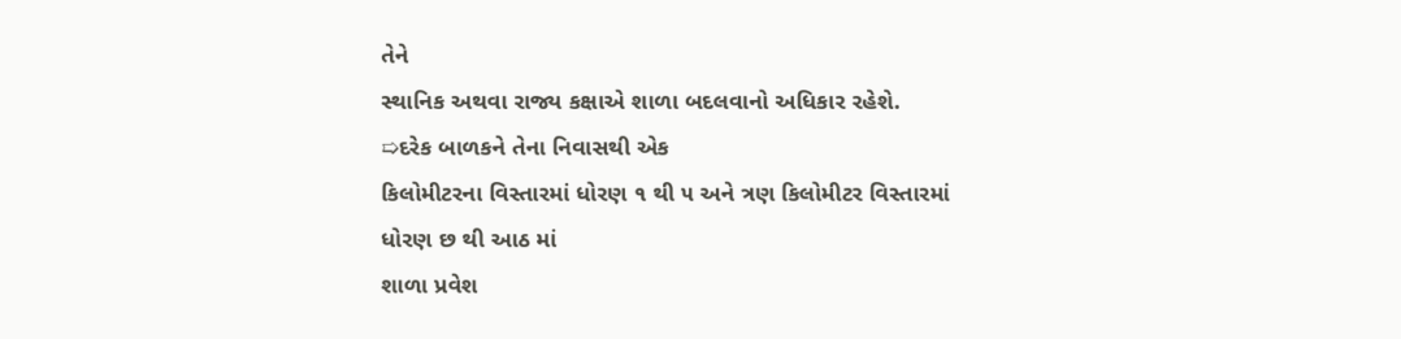તેને
સ્થાનિક અથવા રાજ્ય કક્ષાએ શાળા બદલવાનો અધિકાર રહેશે.
➯દરેક બાળકને તેના નિવાસથી એક
કિલોમીટરના વિસ્તારમાં ધોરણ ૧ થી ૫ અને ત્રણ કિલોમીટર વિસ્તારમાં ધોરણ છ થી આઠ માં
શાળા પ્રવેશ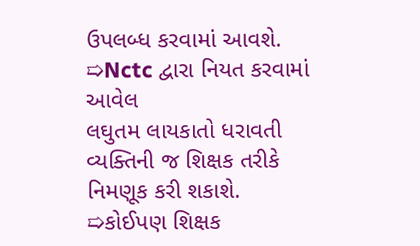ઉપલબ્ધ કરવામાં આવશે.
➯Nctc દ્વારા નિયત કરવામાં આવેલ
લઘુતમ લાયકાતો ધરાવતી વ્યક્તિની જ શિક્ષક તરીકે નિમણૂક કરી શકાશે.
➯કોઈપણ શિક્ષક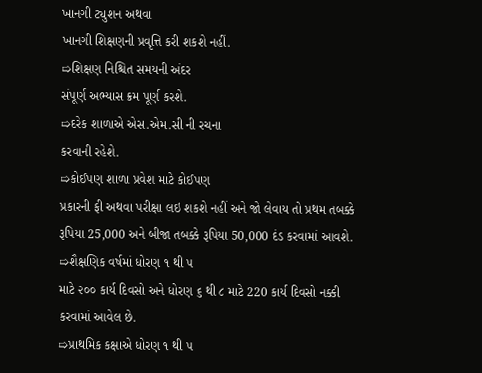ખાનગી ટ્યુશન અથવા
ખાનગી શિક્ષણની પ્રવૃત્તિ કરી શકશે નહીં.
➯શિક્ષણ નિશ્ચિત સમયની અંદર
સંપૂર્ણ અભ્યાસ ક્રમ પૂર્ણ કરશે.
➯દરેક શાળાએ એસ.એમ.સી ની રચના
કરવાની રહેશે.
➯કોઈપણ શાળા પ્રવેશ માટે કોઈપણ
પ્રકારની ફી અથવા પરીક્ષા લઇ શકશે નહીં અને જો લેવાય તો પ્રથમ તબક્કે રૂપિયા 25,000 અને બીજા તબક્કે રૂપિયા 50,000 દંડ કરવામાં આવશે.
➯શૈક્ષણિક વર્ષમાં ધોરણ ૧ થી ૫
માટે ૨૦૦ કાર્ય દિવસો અને ધોરણ ૬ થી ૮ માટે 220 કાર્ય દિવસો નક્કી કરવામાં આવેલ છે.
➯પ્રાથમિક કક્ષાએ ધોરણ ૧ થી ૫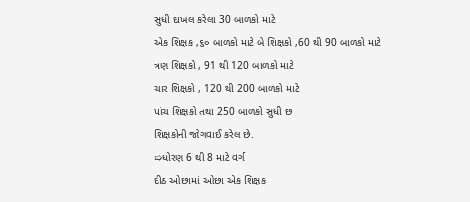સુધી દાખલ કરેલા 30 બાળકો માટે
એક શિક્ષક ,૬૦ બાળકો માટે બે શિક્ષકો ,60 થી 90 બાળકો માટે
ત્રણ શિક્ષકો , 91 થી 120 બાળકો માટે
ચાર શિક્ષકો , 120 થી 200 બાળકો માટે
પાંચ શિક્ષકો તથા 250 બાળકો સુધી છ
શિક્ષકોની જોગવાઈ કરેલ છે.
➯ધોરણ 6 થી 8 માટે વર્ગ
દીઠ ઓછામાં ઓછા એક શિક્ષક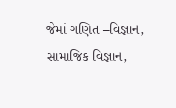જેમાં ગણિત –વિજ્ઞાન, સામાજિક વિજ્ઞાન,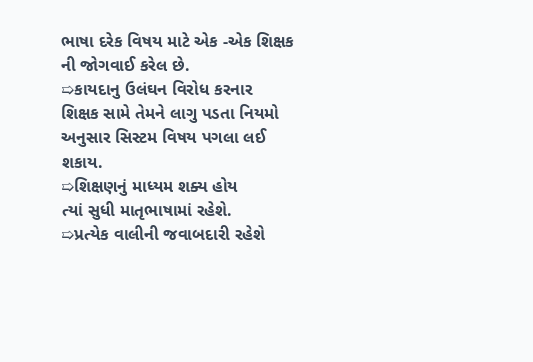ભાષા દરેક વિષય માટે એક -એક શિક્ષક ની જોગવાઈ કરેલ છે.
➯કાયદાનુ ઉલંઘન વિરોધ કરનાર
શિક્ષક સામે તેમને લાગુ પડતા નિયમો અનુસાર સિસ્ટમ વિષય પગલા લઈ શકાય.
➯શિક્ષણનું માધ્યમ શક્ય હોય
ત્યાં સુધી માતૃભાષામાં રહેશે.
➯પ્રત્યેક વાલીની જવાબદારી રહેશે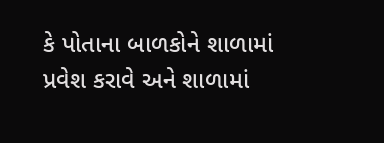કે પોતાના બાળકોને શાળામાં પ્રવેશ કરાવે અને શાળામાં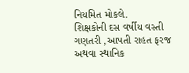નિયમિત મોકલે.
શિક્ષકોની દસ વર્ષીય વસ્તી
ગણતરી ,આપતી રાહત ફરજ અથવા સ્થાનિક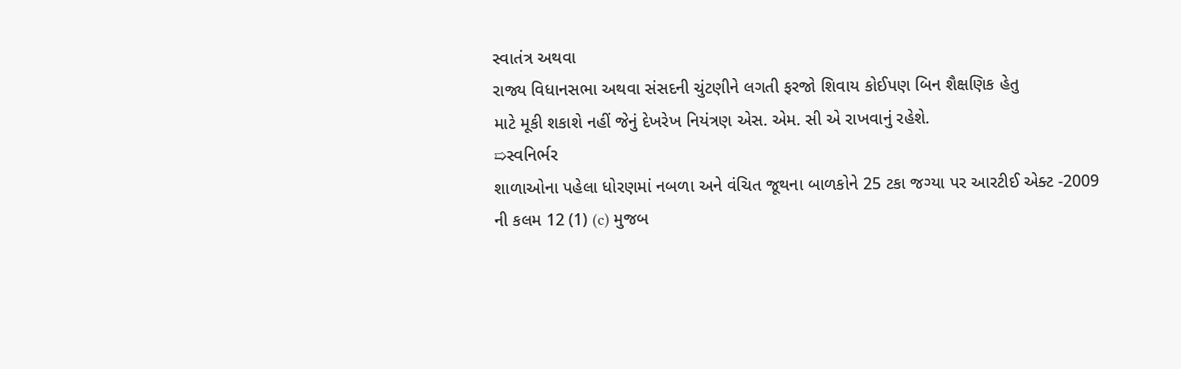સ્વાતંત્ર અથવા
રાજ્ય વિધાનસભા અથવા સંસદની ચુંટણીને લગતી ફરજો શિવાય કોઈપણ બિન શૈક્ષણિક હેતુ
માટે મૂકી શકાશે નહીં જેનું દેખરેખ નિયંત્રણ એસ. એમ. સી એ રાખવાનું રહેશે.
➯સ્વનિર્ભર
શાળાઓના પહેલા ધોરણમાં નબળા અને વંચિત જૂથના બાળકોને 25 ટકા જગ્યા પર આરટીઈ એક્ટ -2009 ની કલમ 12 (1) (c) મુજબ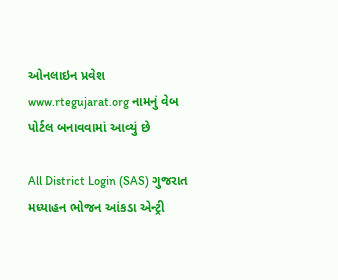ઓનલાઇન પ્રવેશ www.rtegujarat.org નામનું વેબ પોર્ટલ બનાવવામાં આવ્યું છે

All District Login (SAS) ગુજરાત
મધ્યાહન ભોજન આંકડા એન્ટ્રી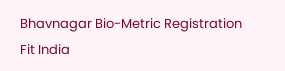Bhavnagar Bio-Metric Registration
Fit India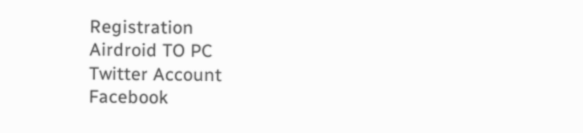Registration
Airdroid TO PC
Twitter Account
Facebook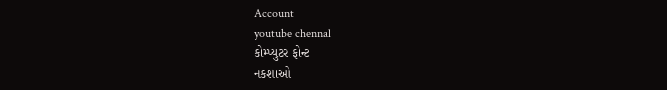Account
youtube chennal
કોમ્પ્યુટર ફોન્ટ
નકશાઓ